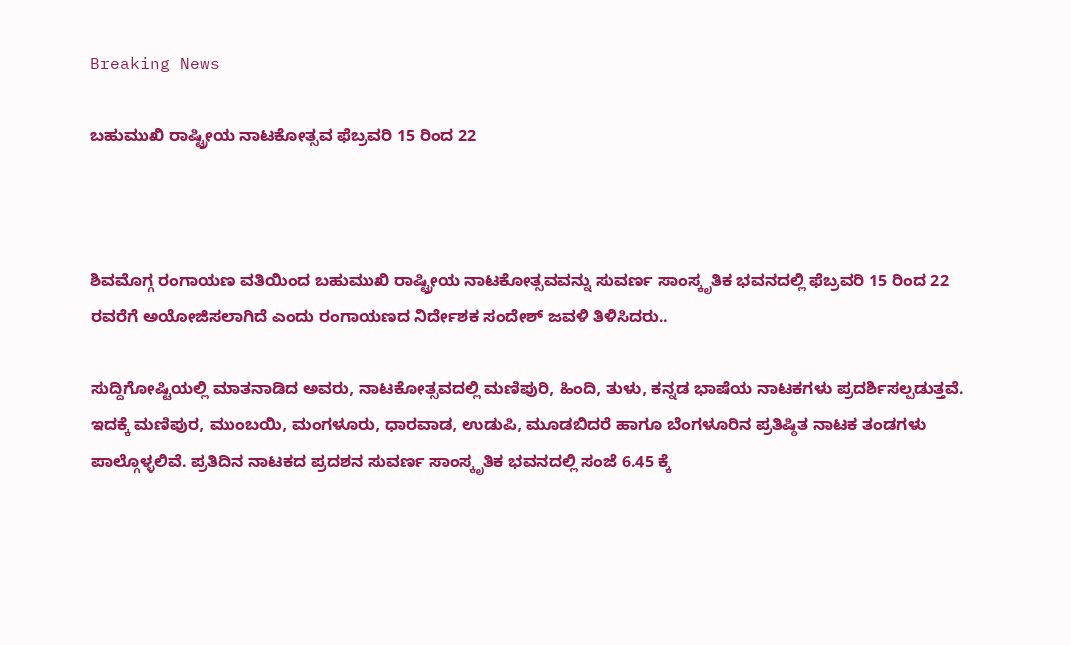Breaking News

ಬಹುಮುಖಿ ರಾಷ್ಟ್ರೀಯ ನಾಟಕೋತ್ಸವ ಫೆಬ್ರವರಿ 15 ರಿಂದ 22



ಶಿವಮೊಗ್ಗ ರಂಗಾಯಣ ವತಿಯಿಂದ ಬಹುಮುಖಿ ರಾಷ್ಟ್ರೀಯ ನಾಟಕೋತ್ಸವವನ್ನು ಸುವರ್ಣ ಸಾಂಸ್ಕೃತಿಕ ಭವನದಲ್ಲಿ ಫೆಬ್ರವರಿ 15 ರಿಂದ 22 ರವರೆಗೆ ಅಯೋಜಿಸಲಾಗಿದೆ ಎಂದು ರಂಗಾಯಣದ ನಿರ್ದೇಶಕ ಸಂದೇಶ್ ಜವಳಿ ತಿಳಿಸಿದರು..

ಸುದ್ದಿಗೋಷ್ಟಿಯಲ್ಲಿ ಮಾತನಾಡಿದ ಅವರು, ನಾಟಕೋತ್ಸವದಲ್ಲಿ ಮಣಿಪುರಿ, ಹಿಂದಿ, ತುಳು, ಕನ್ನಡ ಭಾಷೆಯ ನಾಟಕಗಳು ಪ್ರದರ್ಶಿಸಲ್ಪಡುತ್ತವೆ. ಇದಕ್ಕೆ ಮಣಿಪುರ, ಮುಂಬಯಿ, ಮಂಗಳೂರು, ಧಾರವಾಡ, ಉಡುಪಿ, ಮೂಡಬಿದರೆ ಹಾಗೂ ಬೆಂಗಳೂರಿನ ಪ್ರತಿಷ್ಠಿತ ನಾಟಕ ತಂಡಗಳು ಪಾಲ್ಗೊಳ್ಳಲಿವೆ. ಪ್ರತಿದಿನ ನಾಟಕದ ಪ್ರದಶನ ಸುವರ್ಣ ಸಾಂಸ್ಕೃತಿಕ ಭವನದಲ್ಲಿ ಸಂಜೆ 6.45 ಕ್ಕೆ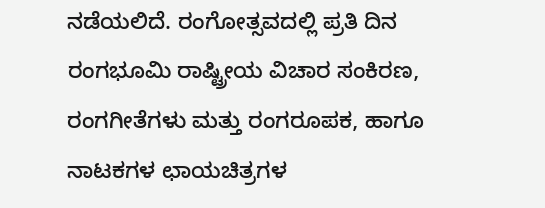ನಡೆಯಲಿದೆ. ರಂಗೋತ್ಸವದಲ್ಲಿ ಪ್ರತಿ ದಿನ ರಂಗಭೂಮಿ ರಾಷ್ಟ್ರೀಯ ವಿಚಾರ ಸಂಕಿರಣ, ರಂಗಗೀತೆಗಳು ಮತ್ತು ರಂಗರೂಪಕ, ಹಾಗೂ ನಾಟಕಗಳ ಛಾಯಚಿತ್ರಗಳ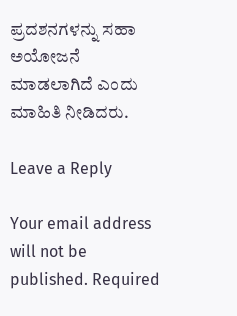ಪ್ರದಶನಗಳನ್ನು ಸಹಾ ಅಯೋಜನೆ ಮಾಡಲಾಗಿದೆ ಎಂದು ಮಾಹಿತಿ ನೀಡಿದರು.

Leave a Reply

Your email address will not be published. Required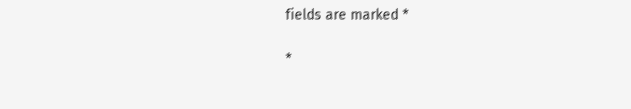fields are marked *

*